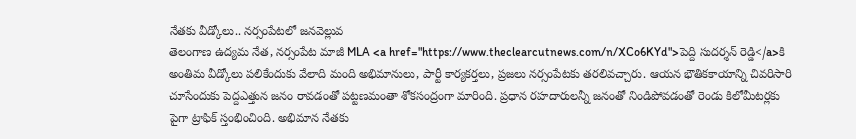నేతకు వీడ్కోలు.. నర్సంపేటలో జనవెల్లువ
తెలంగాణ ఉద్యమ నేత, నర్సంపేట మాజీ MLA <a href="https://www.theclearcutnews.com/n/XCo6KYd">పెద్ది సుదర్శన్ రెడ్డి</a>కి అంతిమ వీడ్కోలు పలికేందుకు వేలాది మంది అభిమానులు, పార్టీ కార్యకర్తలు, ప్రజలు నర్సంపేటకు తరలివచ్చారు. ఆయన భౌతికకాయాన్ని చివరిసారి చూసేందుకు పెద్దఎత్తున జనం రావడంతో పట్టణమంతా శోకసంద్రంగా మారింది. ప్రధాన రహదారులన్నీ జనంతో నిండిపోవడంతో రెండు కిలోమీటర్లకు పైగా ట్రాఫిక్ స్తంభించింది. అభిమాన నేతకు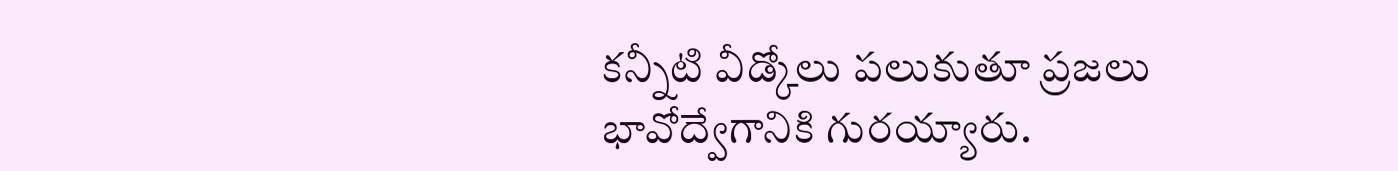కన్నీటి వీడ్కోలు పలుకుతూ ప్రజలు భావోద్వేగానికి గురయ్యారు.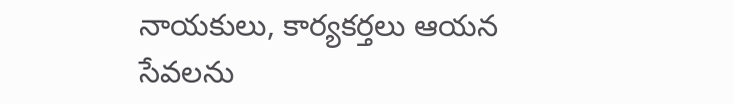నాయకులు, కార్యకర్తలు ఆయన సేవలను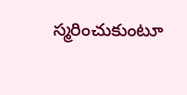స్మరించుకుంటూ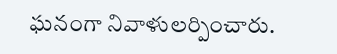ఘనంగా నివాళులర్పించారు.